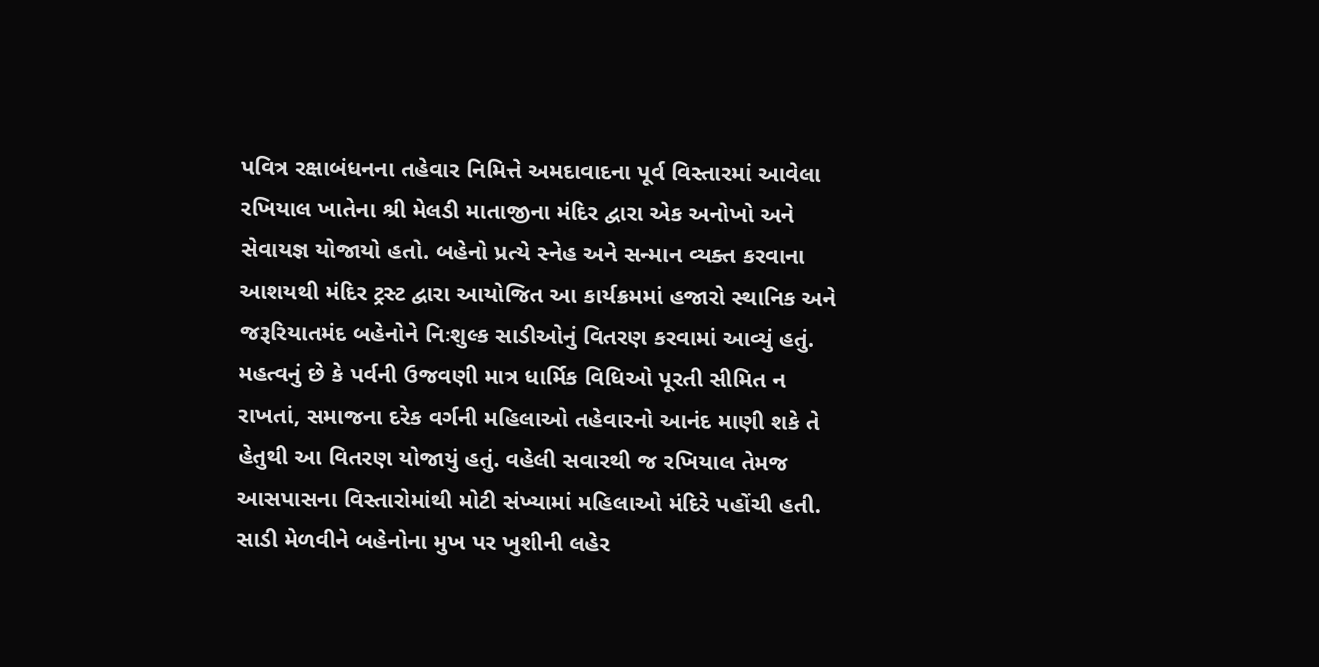પવિત્ર રક્ષાબંધનના તહેવાર નિમિત્તે અમદાવાદના પૂર્વ વિસ્તારમાં આવેલા રખિયાલ ખાતેના શ્રી મેલડી માતાજીના મંદિર દ્વારા એક અનોખો અને સેવાયજ્ઞ યોજાયો હતો. બહેનો પ્રત્યે સ્નેહ અને સન્માન વ્યક્ત કરવાના આશયથી મંદિર ટ્રસ્ટ દ્વારા આયોજિત આ કાર્યક્રમમાં હજારો સ્થાનિક અને જરૂરિયાતમંદ બહેનોને નિઃશુલ્ક સાડીઓનું વિતરણ કરવામાં આવ્યું હતું. મહત્વનું છે કે પર્વની ઉજવણી માત્ર ધાર્મિક વિધિઓ પૂરતી સીમિત ન રાખતાં, સમાજના દરેક વર્ગની મહિલાઓ તહેવારનો આનંદ માણી શકે તે હેતુથી આ વિતરણ યોજાયું હતું. વહેલી સવારથી જ રખિયાલ તેમજ આસપાસના વિસ્તારોમાંથી મોટી સંખ્યામાં મહિલાઓ મંદિરે પહોંચી હતી. સાડી મેળવીને બહેનોના મુખ પર ખુશીની લહેર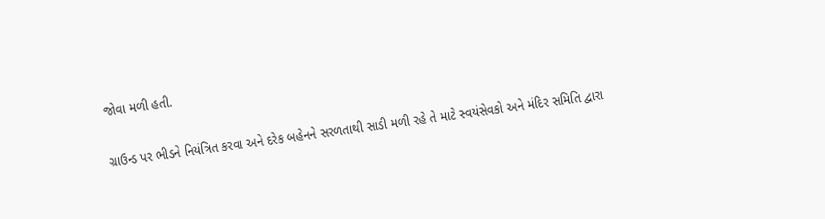જોવા મળી હતી.

ગ્રાઉન્ડ પર ભીડને નિયંત્રિત કરવા અને દરેક બહેનને સરળતાથી સાડી મળી રહે તે માટે સ્વયંસેવકો અને મંદિર સમિતિ દ્વારા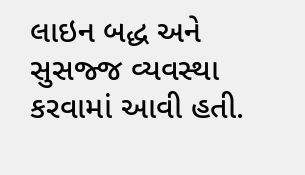લાઇન બદ્ધ અને સુસજ્જ વ્યવસ્થા કરવામાં આવી હતી.